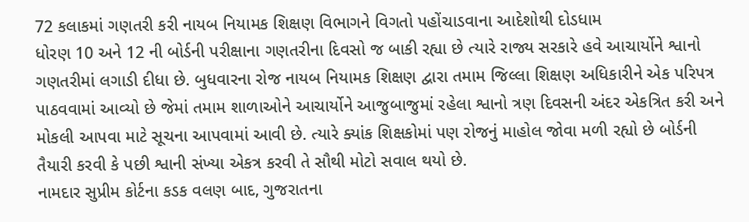72 કલાકમાં ગણતરી કરી નાયબ નિયામક શિક્ષણ વિભાગને વિગતો પહોંચાડવાના આદેશોથી દોડધામ
ધોરણ 10 અને 12 ની બોર્ડની પરીક્ષાના ગણતરીના દિવસો જ બાકી રહ્યા છે ત્યારે રાજ્ય સરકારે હવે આચાર્યોને શ્વાનો ગણતરીમાં લગાડી દીધા છે. બુધવારના રોજ નાયબ નિયામક શિક્ષણ દ્વારા તમામ જિલ્લા શિક્ષણ અધિકારીને એક પરિપત્ર પાઠવવામાં આવ્યો છે જેમાં તમામ શાળાઓને આચાર્યોને આજુબાજુમાં રહેલા શ્વાનો ત્રણ દિવસની અંદર એકત્રિત કરી અને મોકલી આપવા માટે સૂચના આપવામાં આવી છે. ત્યારે ક્યાંક શિક્ષકોમાં પણ રોજનું માહોલ જોવા મળી રહ્યો છે બોર્ડની તૈયારી કરવી કે પછી શ્વાની સંખ્યા એકત્ર કરવી તે સૌથી મોટો સવાલ થયો છે.
નામદાર સુપ્રીમ કોર્ટના કડક વલણ બાદ, ગુજરાતના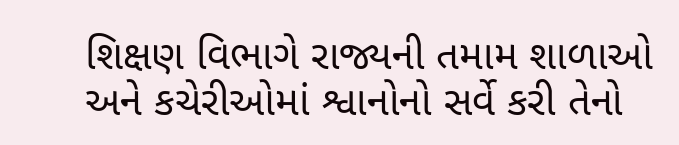શિક્ષણ વિભાગે રાજ્યની તમામ શાળાઓ અને કચેરીઓમાં શ્વાનોનો સર્વે કરી તેનો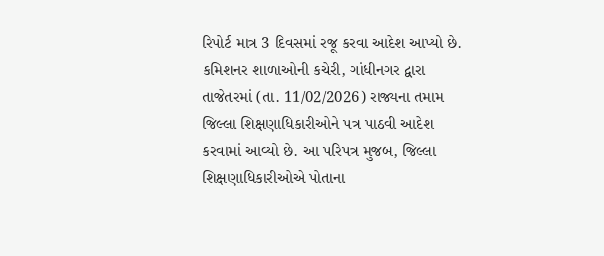રિપોર્ટ માત્ર 3 દિવસમાં રજૂ કરવા આદેશ આપ્યો છે.
કમિશનર શાળાઓની કચેરી, ગાંધીનગર દ્વારા તાજેતરમાં (તા. 11/02/2026) રાજ્યના તમામ જિલ્લા શિક્ષણાધિકારીઓને પત્ર પાઠવી આદેશ કરવામાં આવ્યો છે. આ પરિપત્ર મુજબ, જિલ્લા શિક્ષણાધિકારીઓએ પોતાના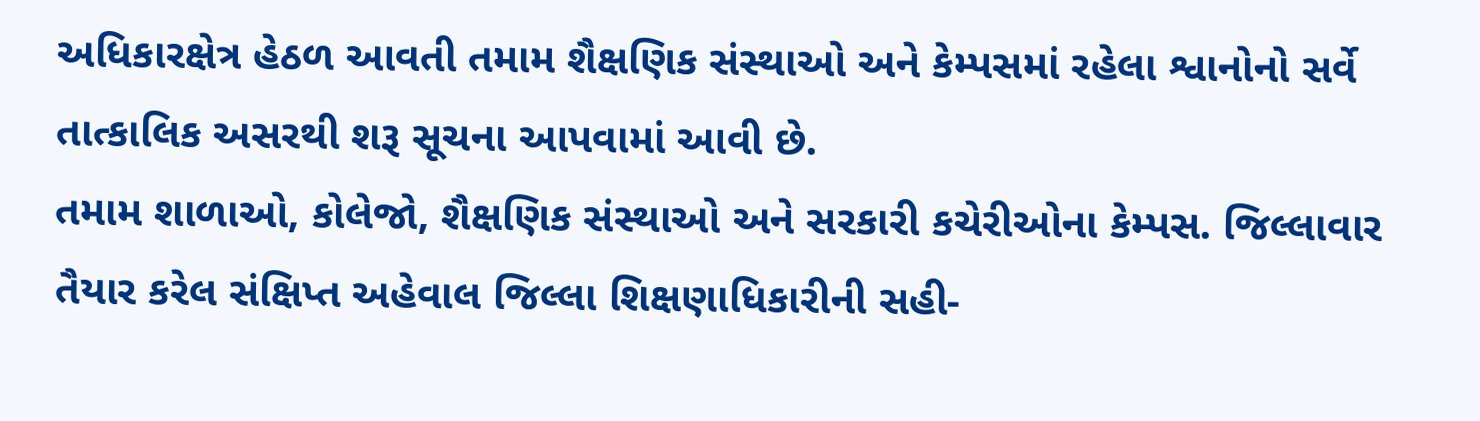અધિકારક્ષેત્ર હેઠળ આવતી તમામ શૈક્ષણિક સંસ્થાઓ અને કેમ્પસમાં રહેલા શ્વાનોનો સર્વે તાત્કાલિક અસરથી શરૂ સૂચના આપવામાં આવી છે.
તમામ શાળાઓ, કોલેજો, શૈક્ષણિક સંસ્થાઓ અને સરકારી કચેરીઓના કેમ્પસ. જિલ્લાવાર તૈયાર કરેલ સંક્ષિપ્ત અહેવાલ જિલ્લા શિક્ષણાધિકારીની સહી-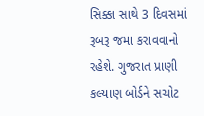સિક્કા સાથે 3 દિવસમાં રૂબરૂ જમા કરાવવાનો રહેશે. ગુજરાત પ્રાણી કલ્યાણ બોર્ડને સચોટ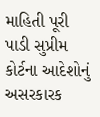માહિતી પૂરી પાડી સુપ્રીમ કોર્ટના આદેશોનું અસરકારક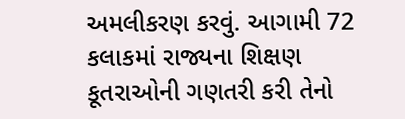અમલીકરણ કરવું. આગામી 72 કલાકમાં રાજ્યના શિક્ષણ કૂતરાઓની ગણતરી કરી તેનો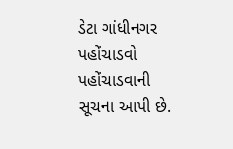ડેટા ગાંધીનગર પહોંચાડવો પહોંચાડવાની સૂચના આપી છે.